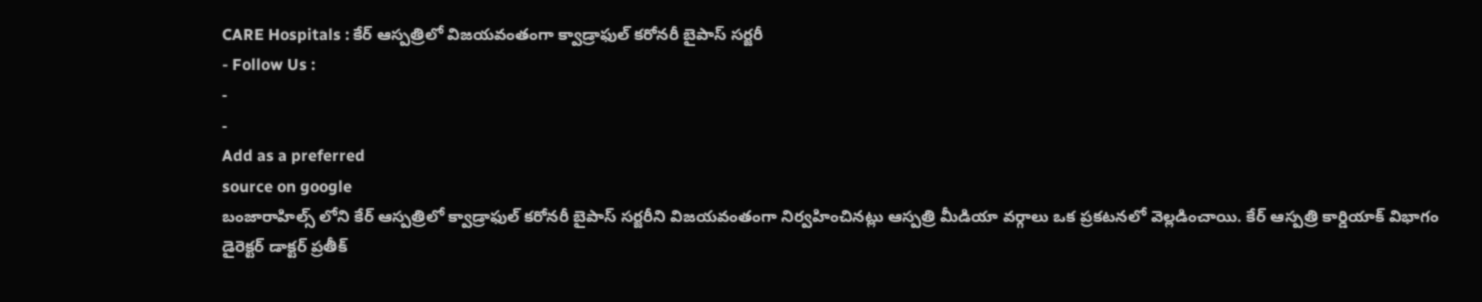CARE Hospitals : కేర్ ఆస్పత్రిలో విజయవంతంగా క్వాడ్రాఫుల్ కరోనరీ బైపాస్ సర్జరీ
- Follow Us :
-
-
Add as a preferred
source on google
బంజారాహిల్స్ లోని కేర్ ఆస్పత్రిలో క్వాడ్రాఫుల్ కరోనరీ బైపాస్ సర్జరీని విజయవంతంగా నిర్వహించినట్లు ఆస్పత్రి మీడియా వర్గాలు ఒక ప్రకటనలో వెల్లడించాయి. కేర్ ఆస్పత్రి కార్డియాక్ విభాగం డైరెక్టర్ డాక్టర్ ప్రతీక్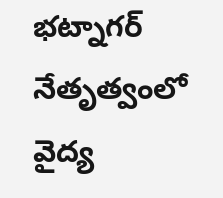భట్నాగర్ నేతృత్వంలో వైద్య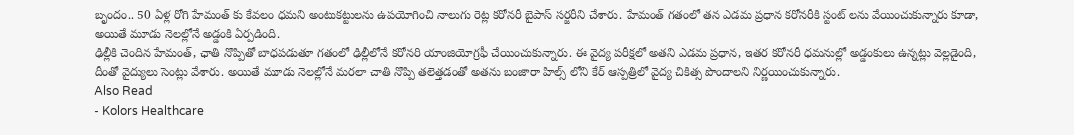బృందం.. 50 ఏళ్ల రోగి హేమంత్ కు కేవలం ధమని అంటుకట్టులను ఉపయోగించి నాలుగు రెట్ల కరోనరీ బైపాస్ సర్జరీని చేశారు. హేమంత్ గతంలో తన ఎడమ ప్రధాన కరోనరీకి స్టంట్ లను వేయించుకున్నారు కూడా, అయితే మూడు నెలల్లోనే అడ్డంకి ఏర్పడింది.
ఢిల్లీకి చెందిన హేమంత్, ఛాతి నొప్పితో బాధపడుతూ గతంలో ఢిల్లీలోనే కరోనరి యాంజియోగ్రఫీ చేయించుకున్నారు. ఈ వైద్య పరీక్షలో అతని ఎడమ ప్రధాన, ఇతర కరోనరీ ధమనుల్లో అడ్డంకులు ఉన్నట్లు వెల్లడైంది, దీంతో వైద్యులు సెంట్లు వేశారు. అయితే మూడు నెలల్లోనే మరలా చాతి నొప్పి తలెత్తడంతో అతను బంజారా హిల్స్ లోని కేర్ ఆస్పత్రిలో వైద్య చికిత్స పొందాలని నిర్ణయించుకున్నారు.
Also Read
- Kolors Healthcare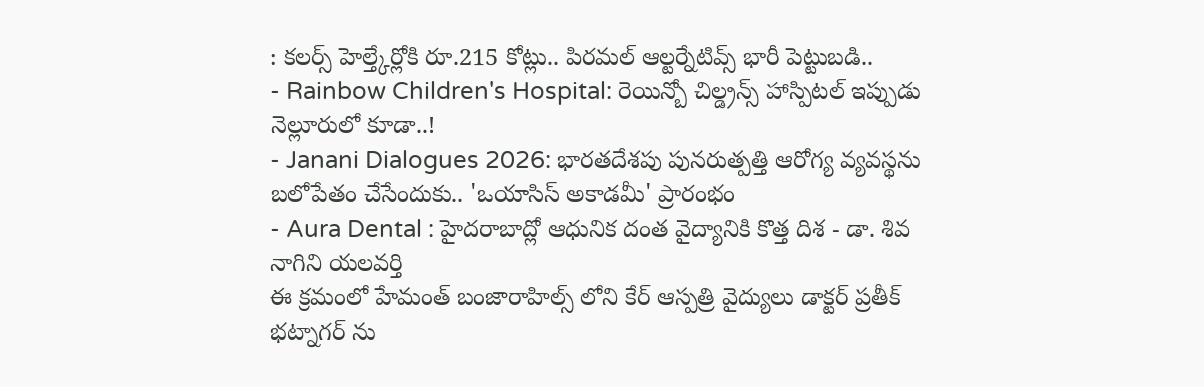: కలర్స్ హెల్త్కేర్లోకి రూ.215 కోట్లు.. పిరమల్ ఆల్టర్నేటివ్స్ భారీ పెట్టుబడి..
- Rainbow Children's Hospital: రెయిన్బో చిల్డ్రన్స్ హాస్పిటల్ ఇప్పుడు నెల్లూరులో కూడా..!
- Janani Dialogues 2026: భారతదేశపు పునరుత్పత్తి ఆరోగ్య వ్యవస్థను బలోపేతం చేసేందుకు.. 'ఒయాసిస్ అకాడమీ' ప్రారంభం
- Aura Dental : హైదరాబాద్లో ఆధునిక దంత వైద్యానికి కొత్త దిశ - డా. శివ నాగిని యలవర్తి
ఈ క్రమంలో హేమంత్ బంజారాహిల్స్ లోని కేర్ ఆస్పత్రి వైద్యులు డాక్టర్ ప్రతీక్ భట్నాగర్ ను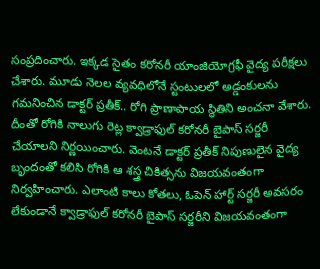సంప్రదించారు. ఇక్కడ సైతం కరోనరీ యాంజియోగ్రఫీ వైద్య పరీక్షలు చేశారు. మూడు నెలల వ్యవధిలోనే స్టంటులలో అడ్డంకులను గమనించిన డాక్టర్ ప్రతీక్.. రోగి ప్రాణాపాయ స్థితిని అంచనా వేశారు. దీంతో రోగికి నాలుగు రెట్ల క్వాడ్రాఫుల్ కరోనరీ బైపాస్ సర్జరీ చేయాలని నిర్ణయించారు. వెంటనే డాక్టర్ ప్రతీక్ నిపుణులైన వైద్య బృందంతో కలిసి రోగికి ఆ శస్త్ర చికిత్సను విజయవంతంగా నిర్వహించారు. ఎలాంటి కాలు కోతలు, ఓపెన్ హార్ట్ సర్జరీ అవసరం లేకుండానే క్వాడ్రాఫుల్ కరోనరీ బైపాస్ సర్జరీని విజయవంతంగా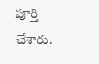పూర్తి చేశారు.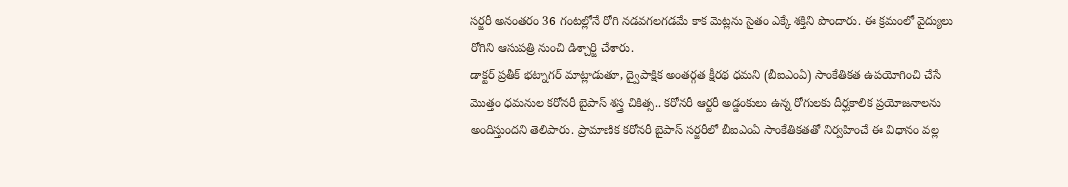సర్జరీ అనంతరం 36 గంటల్లోనే రోగి నడవగలగడమే కాక మెట్లను సైతం ఎక్కే శక్తిని పొందారు. ఈ క్రమంలో వైద్యులు రోగిని ఆసుపత్రి నుంచి డిశ్చార్జి చేశారు.
డాక్టర్ ప్రతీక్ భట్నాగర్ మాట్లాడుతూ, ద్వైపాక్షిక అంతర్గత క్షీరథ ధమని (బీఐఎంఏ) సాంకేతికత ఉపయోగించి చేసే మొత్తం ధమనుల కరోనరీ బైపాస్ శస్త్ర చికిత్స.. కరోనరీ ఆర్టరీ అడ్డంకులు ఉన్న రోగులకు దీర్ఘకాలిక ప్రయోజనాలను అందిస్తుందని తెలిపారు. ప్రామాణిక కరోనరీ బైపాస్ సర్జరీలో బీఐఎంఏ సాంకేతికతతో నిర్వహించే ఈ విధానం వల్ల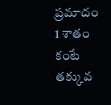ప్రమాదం 1 శాతం కంటే తక్కువ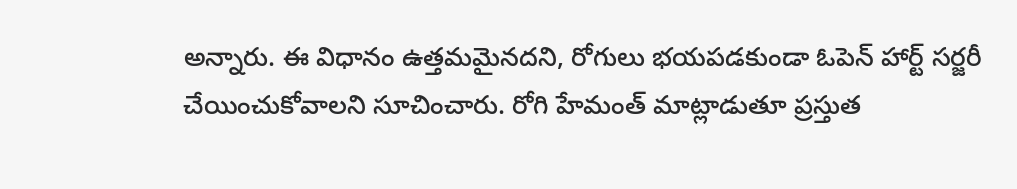అన్నారు. ఈ విధానం ఉత్తమమైనదని, రోగులు భయపడకుండా ఓపెన్ హార్ట్ సర్జరీ చేయించుకోవాలని సూచించారు. రోగి హేమంత్ మాట్లాడుతూ ప్రస్తుత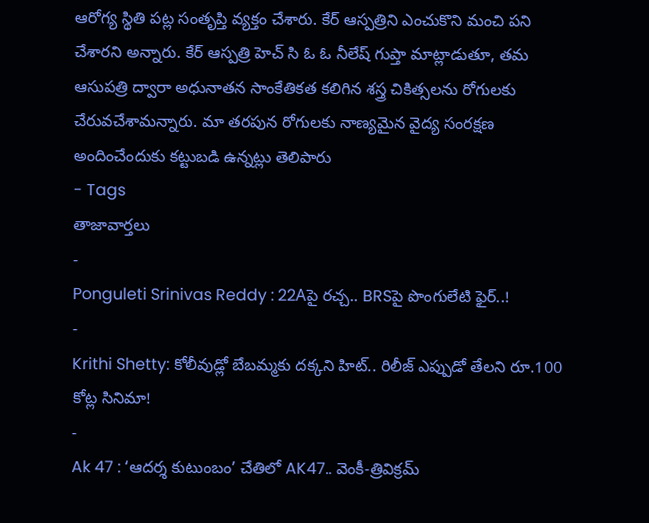ఆరోగ్య స్థితి పట్ల సంతృప్తి వ్యక్తం చేశారు. కేర్ ఆస్పత్రిని ఎంచుకొని మంచి పని చేశారని అన్నారు. కేర్ ఆస్పత్రి హెచ్ సి ఓ ఓ నీలేష్ గుప్తా మాట్లాడుతూ, తమ ఆసుపత్రి ద్వారా అధునాతన సాంకేతికత కలిగిన శస్త్ర చికిత్సలను రోగులకు చేరువచేశామన్నారు. మా తరపున రోగులకు నాణ్యమైన వైద్య సంరక్షణ అందించేందుకు కట్టుబడి ఉన్నట్లు తెలిపారు
- Tags
తాజావార్తలు
-
Ponguleti Srinivas Reddy : 22Aపై రచ్చ.. BRSపై పొంగులేటి ఫైర్..!
-
Krithi Shetty: కోలీవుడ్లో బేబమ్మకు దక్కని హిట్.. రిలీజ్ ఎప్పుడో తేలని రూ.100 కోట్ల సినిమా!
-
Ak 47 : ‘ఆదర్శ కుటుంబం’ చేతిలో AK47.. వెంకీ-త్రివిక్రమ్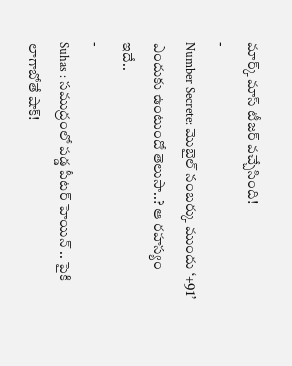మార్క్ మాస్ టీజర్ వచ్చేసింది!
-
Number Secrete: మొబైల్ నంబర్కు ముందు ‘+91’ ఎందుకు ఉంటుందో తెలుసా..? ఆ రహస్యం ఇదే..
-
Suhas : సముద్రంలో పడ్డ పీటర్ హెయిన్ .. పైకి లాగాబోతే షాక్!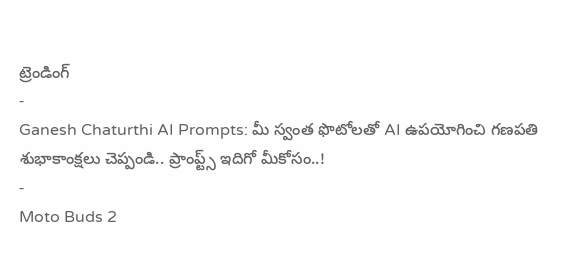ట్రెండింగ్
-
Ganesh Chaturthi AI Prompts: మీ స్వంత ఫొటోలతో AI ఉపయోగించి గణపతి శుభాకాంక్షలు చెప్పండి.. ప్రాంప్ట్స్ ఇదిగో మీకోసం..!
-
Moto Buds 2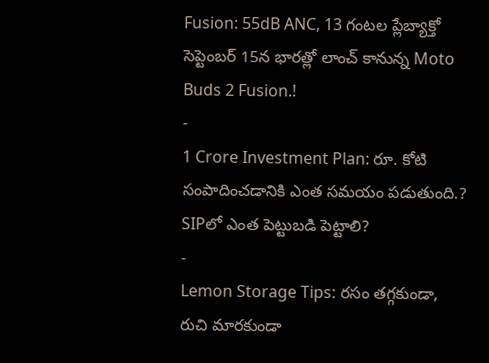Fusion: 55dB ANC, 13 గంటల ప్లేబ్యాక్తో సెప్టెంబర్ 15న భారత్లో లాంచ్ కానున్న Moto Buds 2 Fusion.!
-
1 Crore Investment Plan: రూ. కోటి సంపాదించడానికి ఎంత సమయం పడుతుంది.? SIPలో ఎంత పెట్టుబడి పెట్టాలి?
-
Lemon Storage Tips: రసం తగ్గకుండా, రుచి మారకుండా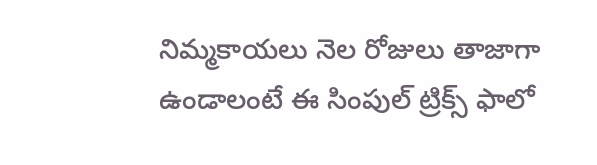నిమ్మకాయలు నెల రోజులు తాజాగా ఉండాలంటే ఈ సింపుల్ ట్రిక్స్ ఫాలో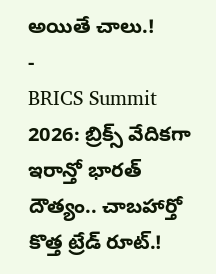అయితే చాలు.!
-
BRICS Summit 2026: బ్రిక్స్ వేదికగా ఇరాన్తో భారత్ దౌత్యం.. చాబహార్తో కొత్త ట్రేడ్ రూట్.!